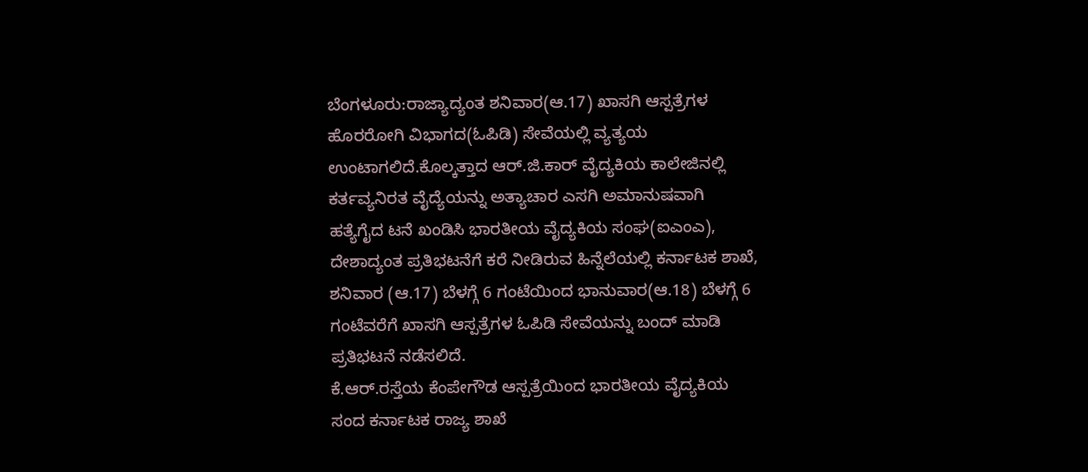ಬೆಂಗಳೂರು:ರಾಜ್ಯಾದ್ಯಂತ ಶನಿವಾರ(ಆ.17) ಖಾಸಗಿ ಆಸ್ಪತ್ರೆಗಳ ಹೊರರೋಗಿ ವಿಭಾಗದ(ಓಪಿಡಿ) ಸೇವೆಯಲ್ಲಿ ವ್ಯತ್ಯಯ ಉಂಟಾಗಲಿದೆ.ಕೊಲ್ಕತ್ತಾದ ಆರ್.ಜಿ.ಕಾರ್ ವೈದ್ಯಕಿಯ ಕಾಲೇಜಿನಲ್ಲಿ ಕರ್ತವ್ಯನಿರತ ವೈದ್ಯೆಯನ್ನು ಅತ್ಯಾಚಾರ ಎಸಗಿ ಅಮಾನುಷವಾಗಿ ಹತ್ಯೆಗೈದ ಟನೆ ಖಂಡಿಸಿ ಭಾರತೀಯ ವೈದ್ಯಕಿಯ ಸಂಘ(ಐಎಂಎ), ದೇಶಾದ್ಯಂತ ಪ್ರತಿಭಟನೆಗೆ ಕರೆ ನೀಡಿರುವ ಹಿನ್ನೆಲೆಯಲ್ಲಿ ಕರ್ನಾಟಕ ಶಾಖೆ, ಶನಿವಾರ (ಆ.17) ಬೆಳಗ್ಗೆ 6 ಗಂಟೆಯಿಂದ ಭಾನುವಾರ(ಆ.18) ಬೆಳಗ್ಗೆ 6 ಗಂಟೆವರೆಗೆ ಖಾಸಗಿ ಆಸ್ಪತ್ರೆಗಳ ಓಪಿಡಿ ಸೇವೆಯನ್ನು ಬಂದ್ ಮಾಡಿ ಪ್ರತಿಭಟನೆ ನಡೆಸಲಿದೆ.
ಕೆ.ಆರ್.ರಸ್ತೆಯ ಕೆಂಪೇಗೌಡ ಆಸ್ಪತ್ರೆಯಿಂದ ಭಾರತೀಯ ವೈದ್ಯಕಿಯ ಸಂದ ಕರ್ನಾಟಕ ರಾಜ್ಯ ಶಾಖೆ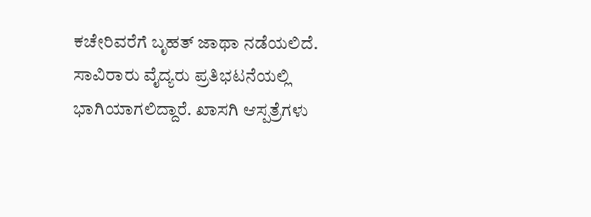ಕಚೇರಿವರೆಗೆ ಬೃಹತ್ ಜಾಥಾ ನಡೆಯಲಿದೆ. ಸಾವಿರಾರು ವೈದ್ಯರು ಪ್ರತಿಭಟನೆಯಲ್ಲಿ ಭಾಗಿಯಾಗಲಿದ್ದಾರೆ. ಖಾಸಗಿ ಆಸ್ಪತ್ರೆಗಳು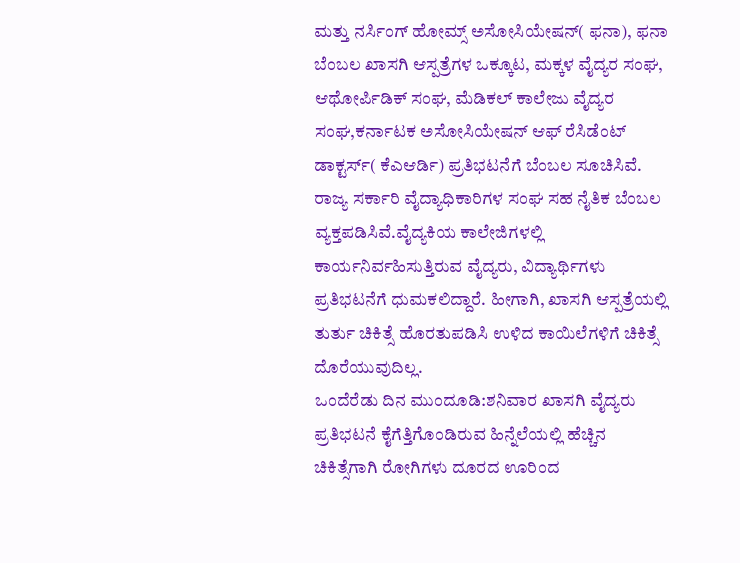ಮತ್ತು ನರ್ಸಿಂಗ್ ಹೋಮ್ಸ್ ಅಸೋಸಿಯೇಷನ್( ಫನಾ), ಫನಾ ಬೆಂಬಲ ಖಾಸಗಿ ಆಸ್ಪತ್ರೆಗಳ ಒಕ್ಕೂಟ, ಮಕ್ಕಳ ವೈದ್ಯರ ಸಂಘ, ಆಥೋರ್ಪಿಡಿಕ್ ಸಂಘ, ಮೆಡಿಕಲ್ ಕಾಲೇಜು ವೈದ್ಯರ ಸಂಘ,ಕರ್ನಾಟಕ ಅಸೋಸಿಯೇಷನ್ ಆಫ್ ರೆಸಿಡೆಂಟ್ ಡಾಕ್ಟರ್ಸ್( ಕೆಎಆರ್ಡಿ) ಪ್ರತಿಭಟನೆಗೆ ಬೆಂಬಲ ಸೂಚಿಸಿವೆ. ರಾಜ್ಯ ಸರ್ಕಾರಿ ವೈದ್ಯಾಧಿಕಾರಿಗಳ ಸಂಘ ಸಹ ನೈತಿಕ ಬೆಂಬಲ ವ್ಯಕ್ತಪಡಿಸಿವೆ.ವೈದ್ಯಕಿಯ ಕಾಲೇಜಿಗಳಲ್ಲಿ ಕಾರ್ಯನಿರ್ವಹಿಸುತ್ತಿರುವ ವೈದ್ಯರು, ವಿದ್ಯಾರ್ಥಿಗಳು ಪ್ರತಿಭಟನೆಗೆ ಧುಮಕಲಿದ್ದಾರೆ. ಹೀಗಾಗಿ, ಖಾಸಗಿ ಆಸ್ಪತ್ರೆಯಲ್ಲಿ ತುರ್ತು ಚಿಕಿತ್ಸೆ ಹೊರತುಪಡಿಸಿ ಉಳಿದ ಕಾಯಿಲೆಗಳಿಗೆ ಚಿಕಿತ್ಸೆ ದೊರೆಯುವುದಿಲ್ಲ.
ಒಂದೆರೆಡು ದಿನ ಮುಂದೂಡಿ:ಶನಿವಾರ ಖಾಸಗಿ ವೈದ್ಯರು ಪ್ರತಿಭಟನೆ ಕೈಗೆತ್ತಿಗೊಂಡಿರುವ ಹಿನ್ನೆಲೆಯಲ್ಲಿ ಹೆಚ್ಚಿನ ಚಿಕಿತ್ಸೆಗಾಗಿ ರೋಗಿಗಳು ದೂರದ ಊರಿಂದ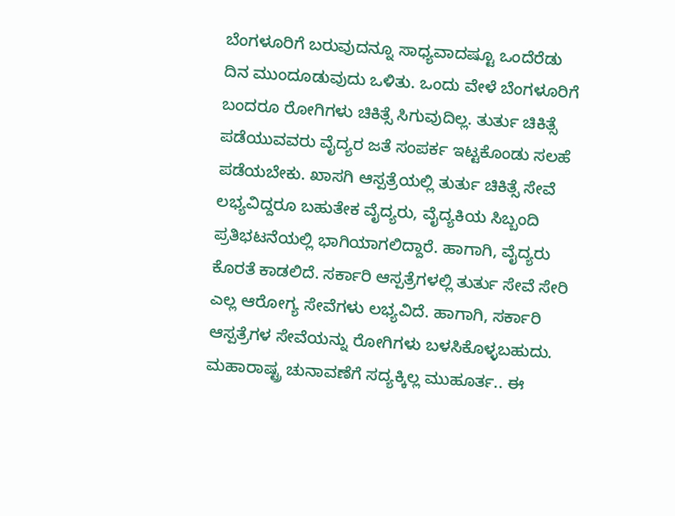ಬೆಂಗಳೂರಿಗೆ ಬರುವುದನ್ನೂ ಸಾಧ್ಯವಾದಷ್ಟೂ ಒಂದೆರೆಡು ದಿನ ಮುಂದೂಡುವುದು ಒಳಿತು. ಒಂದು ವೇಳೆ ಬೆಂಗಳೂರಿಗೆ ಬಂದರೂ ರೋಗಿಗಳು ಚಿಕಿತ್ಸೆ ಸಿಗುವುದಿಲ್ಲ. ತುರ್ತು ಚಿಕಿತ್ಸೆ ಪಡೆಯುವವರು ವೈದ್ಯರ ಜತೆ ಸಂಪರ್ಕ ಇಟ್ಟಕೊಂಡು ಸಲಹೆ ಪಡೆಯಬೇಕು. ಖಾಸಗಿ ಆಸ್ಪತ್ರೆಯಲ್ಲಿ ತುರ್ತು ಚಿಕಿತ್ಸೆ ಸೇವೆ ಲಭ್ಯವಿದ್ದರೂ ಬಹುತೇಕ ವೈದ್ಯರು, ವೈದ್ಯಕಿಯ ಸಿಬ್ಬಂದಿ ಪ್ರತಿಭಟನೆಯಲ್ಲಿ ಭಾಗಿಯಾಗಲಿದ್ದಾರೆ. ಹಾಗಾಗಿ, ವೈದ್ಯರು ಕೊರತೆ ಕಾಡಲಿದೆ. ಸರ್ಕಾರಿ ಆಸ್ಪತ್ರೆಗಳಲ್ಲಿ ತುರ್ತು ಸೇವೆ ಸೇರಿ ಎಲ್ಲ ಆರೋಗ್ಯ ಸೇವೆಗಳು ಲಭ್ಯವಿದೆ. ಹಾಗಾಗಿ, ಸರ್ಕಾರಿ ಆಸ್ಪತ್ರೆಗಳ ಸೇವೆಯನ್ನು ರೋಗಿಗಳು ಬಳಸಿಕೊಳ್ಳಬಹುದು.
ಮಹಾರಾಷ್ಟ್ರ ಚುನಾವಣೆಗೆ ಸದ್ಯಕ್ಕಿಲ್ಲ ಮುಹೂರ್ತ.. ಈ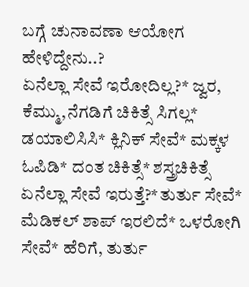ಬಗ್ಗೆ ಚುನಾವಣಾ ಆಯೋಗ ಹೇಳಿದ್ದೇನು..?
ಏನೆಲ್ಲಾ ಸೇವೆ ಇರೋದಿಲ್ಲ?* ಜ್ವರ, ಕೆಮ್ಮು,ನೆಗಡಿಗೆ ಚಿಕಿತ್ಸೆ ಸಿಗಲ್ಲ* ಡಯಾಲಿಸಿಸಿ* ಕ್ಲಿನಿಕ್ ಸೇವೆ* ಮಕ್ಕಳ ಓಪಿಡಿ* ದಂತ ಚಿಕಿತ್ಸೆ* ಶಸ್ತ್ರಚಿಕಿತ್ಸೆ
ಏನೆಲ್ಲಾ ಸೇವೆ ಇರುತ್ತೆ?*ತುರ್ತು ಸೇವೆ* ಮೆಡಿಕಲ್ ಶಾಪ್ ಇರಲಿದೆ* ಒಳರೋಗಿ ಸೇವೆ* ಹೆರಿಗೆ, ತುರ್ತು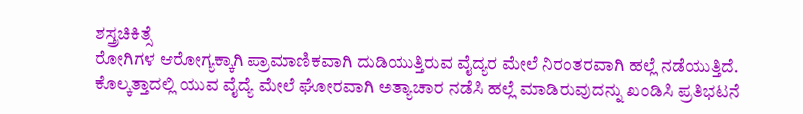ಶಸ್ತ್ರಚಿಕಿತ್ಸೆ
ರೋಗಿಗಳ ಆರೋಗ್ಯಕ್ಕಾಗಿ ಪ್ರಾಮಾಣಿಕವಾಗಿ ದುಡಿಯುತ್ತಿರುವ ವೈದ್ಯರ ಮೇಲೆ ನಿರಂತರವಾಗಿ ಹಲ್ಲೆ ನಡೆಯುತ್ತಿದೆ. ಕೊಲ್ಕತ್ತಾದಲ್ಲಿ ಯುವ ವೈದ್ಯೆ ಮೇಲೆ ಘೋರವಾಗಿ ಅತ್ಯಾಚಾರ ನಡೆಸಿ ಹಲ್ಲೆ ಮಾಡಿರುವುದನ್ನು ಖಂಡಿಸಿ ಪ್ರತಿಭಟನೆ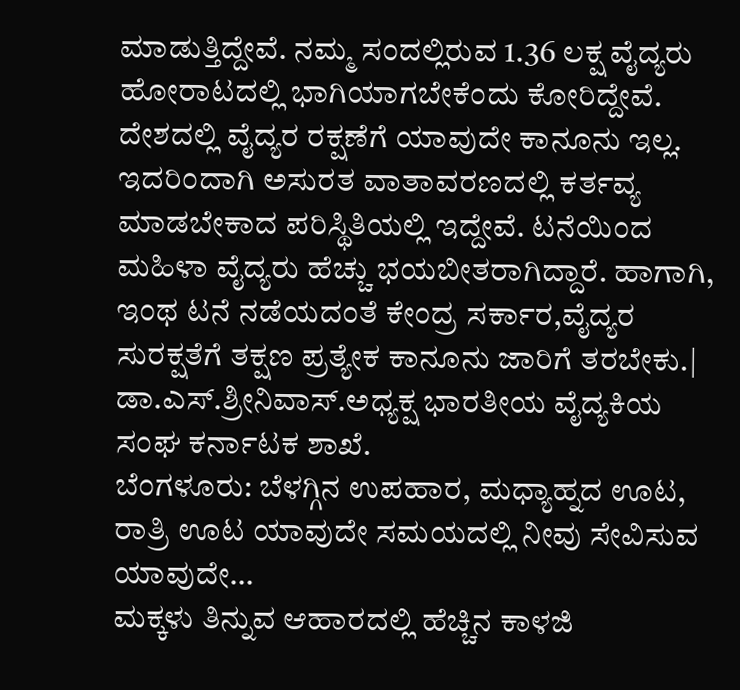ಮಾಡುತ್ತಿದ್ದೇವೆ. ನಮ್ಮ ಸಂದಲ್ಲಿರುವ 1.36 ಲಕ್ಷ ವೈದ್ಯರು ಹೋರಾಟದಲ್ಲಿ ಭಾಗಿಯಾಗಬೇಕೆಂದು ಕೋರಿದ್ದೇವೆ. ದೇಶದಲ್ಲಿ ವೈದ್ಯರ ರಕ್ಷಣೆಗೆ ಯಾವುದೇ ಕಾನೂನು ಇಲ್ಲ. ಇದರಿಂದಾಗಿ ಅಸುರತ ವಾತಾವರಣದಲ್ಲಿ ಕರ್ತವ್ಯ ಮಾಡಬೇಕಾದ ಪರಿಸ್ಥಿತಿಯಲ್ಲಿ ಇದ್ದೇವೆ. ಟನೆಯಿಂದ ಮಹಿಳಾ ವೈದ್ಯರು ಹೆಚ್ಚು ಭಯಬೀತರಾಗಿದ್ದಾರೆ. ಹಾಗಾಗಿ, ಇಂಥ ಟನೆ ನಡೆಯದಂತೆ ಕೇಂದ್ರ ಸರ್ಕಾರ,ವೈದ್ಯರ ಸುರಕ್ಷತೆಗೆ ತಕ್ಷಣ ಪ್ರತ್ಯೇಕ ಕಾನೂನು ಜಾರಿಗೆ ತರಬೇಕು.| ಡಾ.ಎಸ್.ಶ್ರೀನಿವಾಸ್.ಅಧ್ಯಕ್ಷ ಭಾರತೀಯ ವೈದ್ಯಕಿಯ ಸಂಘ ಕರ್ನಾಟಕ ಶಾಖೆ.
ಬೆಂಗಳೂರು: ಬೆಳಗ್ಗಿನ ಉಪಹಾರ, ಮಧ್ಯಾಹ್ನದ ಊಟ, ರಾತ್ರಿ ಊಟ ಯಾವುದೇ ಸಮಯದಲ್ಲಿ ನೀವು ಸೇವಿಸುವ ಯಾವುದೇ…
ಮಕ್ಕಳು ತಿನ್ನುವ ಆಹಾರದಲ್ಲಿ ಹೆಚ್ಚಿನ ಕಾಳಜಿ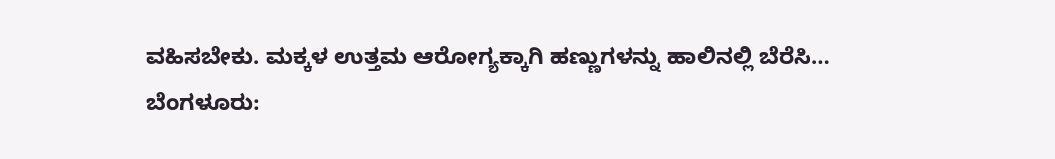ವಹಿಸಬೇಕು. ಮಕ್ಕಳ ಉತ್ತಮ ಆರೋಗ್ಯಕ್ಕಾಗಿ ಹಣ್ಣುಗಳನ್ನು ಹಾಲಿನಲ್ಲಿ ಬೆರೆಸಿ…
ಬೆಂಗಳೂರು: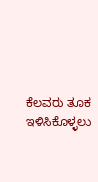ಕೆಲವರು ತೂಕ ಇಳಿಸಿಕೊಳ್ಳಲು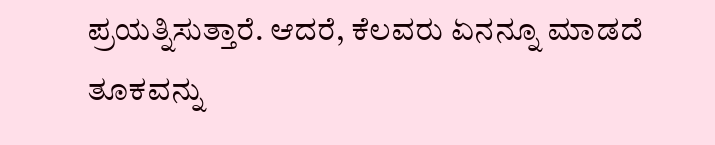ಪ್ರಯತ್ನಿಸುತ್ತಾರೆ. ಆದರೆ, ಕೆಲವರು ಏನನ್ನೂ ಮಾಡದೆ ತೂಕವನ್ನು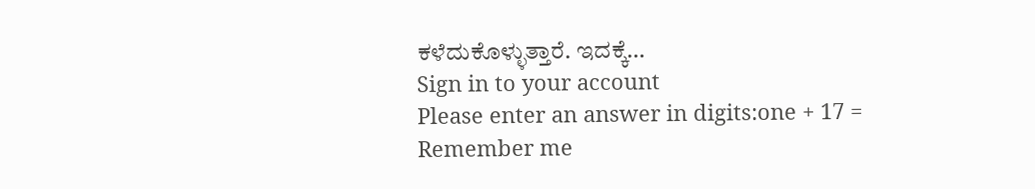ಕಳೆದುಕೊಳ್ಳುತ್ತಾರೆ. ಇದಕ್ಕೆ…
Sign in to your account
Please enter an answer in digits:one + 17 =
Remember me